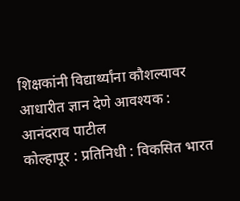शिक्षकांनी विद्यार्थ्यांना कौशल्यावर आधारीत ज्ञान देणे आवश्यक : आनंदराव पाटील
कोल्हापूर : प्रतिनिधी : विकसित भारत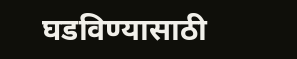घडविण्यासाठी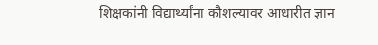शिक्षकांनी विद्यार्थ्यांना कौशल्यावर आधारीत ज्ञान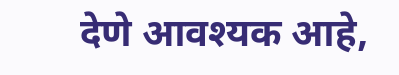देणे आवश्यक आहे,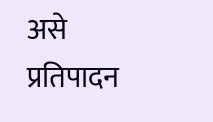असे प्रतिपादन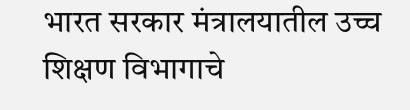भारत सरकार मंत्रालयातील उच्च शिक्षण विभागाचे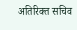अतिरिक्त सचिव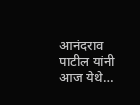आनंदराव पाटील यांनी आज येथे…